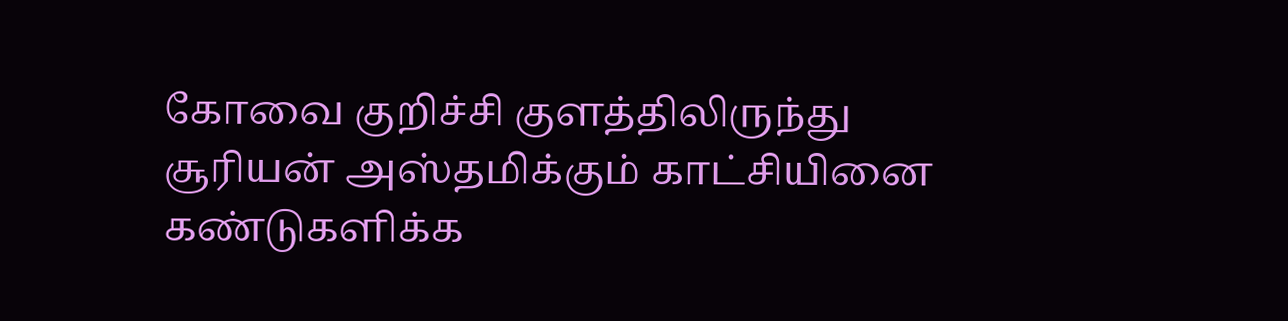கோவை குறிச்சி குளத்திலிருந்து சூரியன் அஸ்தமிக்கும் காட்சியினை கண்டுகளிக்க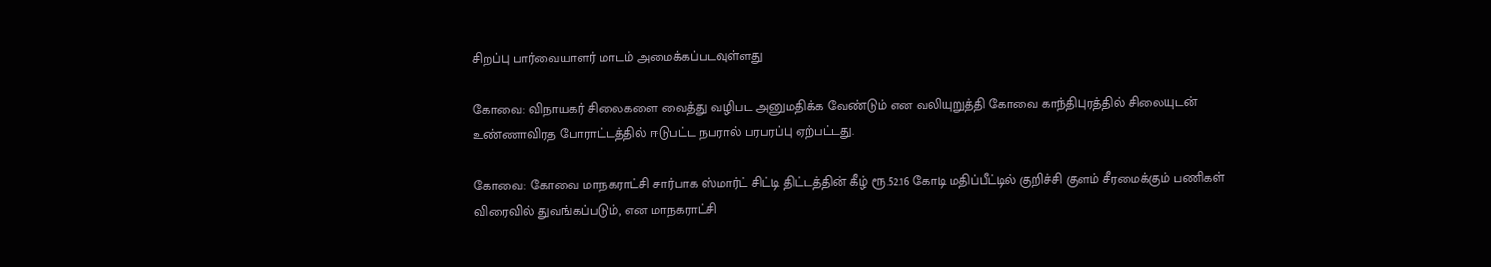சிறப்பு பார்வையாளர் மாடம் அமைக்கப்படவுள்ளது

கோவை: விநாயகர் சிலைகளை வைத்து வழிபட அனுமதிக்க வேண்டும் என வலியுறுத்தி கோவை காந்திபுரத்தில் சிலையுடன் உண்ணாவிரத போராட்டத்தில் ஈடுபட்ட நபரால் பரபரப்பு ஏற்பட்டது.

கோவை: கோவை மாநகராட்சி சார்பாக ஸ்மார்ட் சிட்டி திட்டத்தின் கீழ் ரூ.52.16 கோடி மதிப்பீட்டில் குறிச்சி குளம் சீரமைக்கும் பணிகள் விரைவில் துவங்கப்படும், என மாநகராட்சி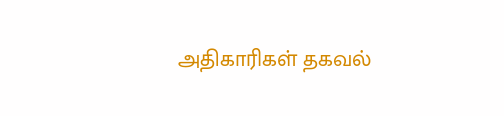அதிகாரிகள் தகவல்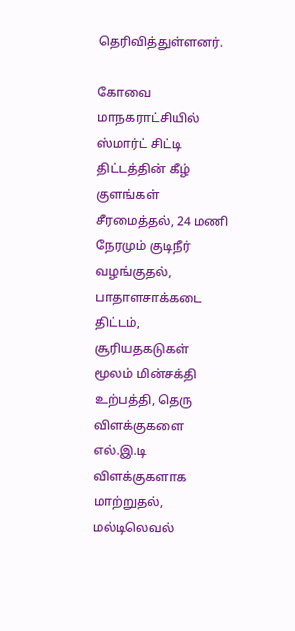தெரிவித்துள்ளனர்.

கோவை மாநகராட்சியில் ஸ்மார்ட் சிட்டி திட்டத்தின் கீழ் குளங்கள் சீரமைத்தல், 24 மணி நேரமும் குடிநீர் வழங்குதல், பாதாளசாக்கடை திட்டம், சூரியதகடுகள் மூலம் மின்சக்தி உற்பத்தி, தெரு விளக்குகளை எல்.இ.டி விளக்குகளாக மாற்றுதல், மல்டிலெவல்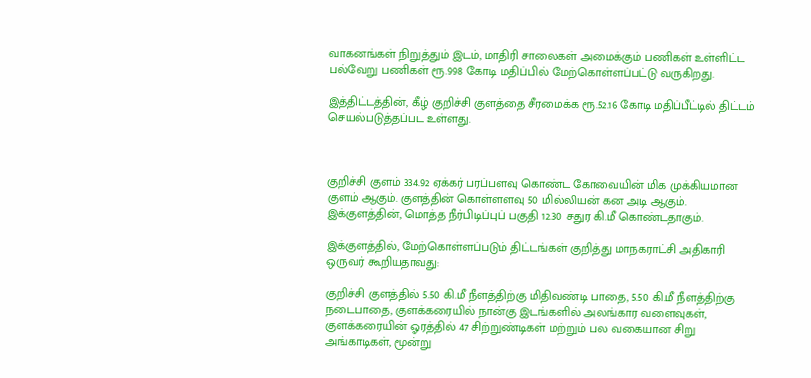வாகனங்கள் நிறுத்தும் இடம், மாதிரி சாலைகள் அமைக்கும் பணிகள் உள்ளிட்ட பல்வேறு பணிகள் ரூ.998 கோடி மதிப்பில் மேற்கொள்ளப்பட்டு வருகிறது.

இத்திட்டத்தின், கீழ் குறிச்சி குளத்தை சீரமைக்க ரூ.52.16 கோடி மதிப்பீட்டில் திட்டம் செயல்படுத்தப்பட உள்ளது.



குறிச்சி குளம் 334.92 ஏக்கர் பரப்பளவு கொண்ட கோவையின் மிக முக்கியமான குளம் ஆகும். குளத்தின் கொள்ளளவு 50 மில்லியன் கன அடி ஆகும். இக்குளத்தின், மொத்த நீர்பிடிப்புப் பகுதி 12.30 சதுர கி.மீ கொண்டதாகும்.

இக்குளத்தில், மேற்கொள்ளப்படும் திட்டங்கள் குறித்து மாநகராட்சி அதிகாரி ஒருவர் கூறியதாவது:

குறிச்சி குளத்தில் 5.50 கி.மீ நீளத்திற்கு மிதிவண்டி பாதை, 5.50 கி.மீ நீளத்திற்கு நடைபாதை, குளக்கரையில் நான்கு இடங்களில் அலங்கார வளைவுகள், குளக்கரையின் ஓரத்தில் 47 சிற்றுண்டிகள் மற்றும் பல வகையான சிறு அங்காடிகள், மூன்று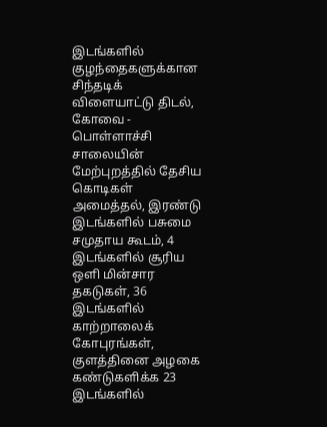இடங்களில் குழந்தைகளுக்கான சிந்தடிக் விளையாட்டு திடல், கோவை - பொள்ளாச்சி சாலையின் மேற்புறத்தில் தேசிய கொடிகள் அமைத்தல், இரண்டு இடங்களில் பசுமை சமுதாய கூடம், 4 இடங்களில் சூரிய ஒளி மின்சார தகடுகள், 36 இடங்களில் காற்றாலைக் கோபுரங்கள், குளத்தினை அழகை கண்டுகளிக்க 23 இடங்களில்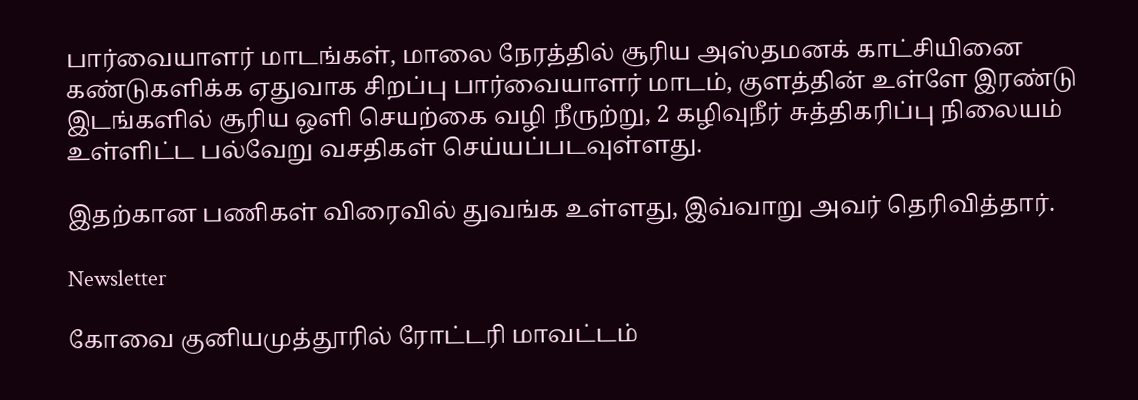பார்வையாளர் மாடங்கள், மாலை நேரத்தில் சூரிய அஸ்தமனக் காட்சியினை கண்டுகளிக்க ஏதுவாக சிறப்பு பார்வையாளர் மாடம், குளத்தின் உள்ளே இரண்டு இடங்களில் சூரிய ஒளி செயற்கை வழி நீருற்று, 2 கழிவுநீர் சுத்திகரிப்பு நிலையம் உள்ளிட்ட பல்வேறு வசதிகள் செய்யப்படவுள்ளது.

இதற்கான பணிகள் விரைவில் துவங்க உள்ளது, இவ்வாறு அவர் தெரிவித்தார்.

Newsletter

கோவை குனியமுத்தூரில் ரோட்டரி மாவட்டம்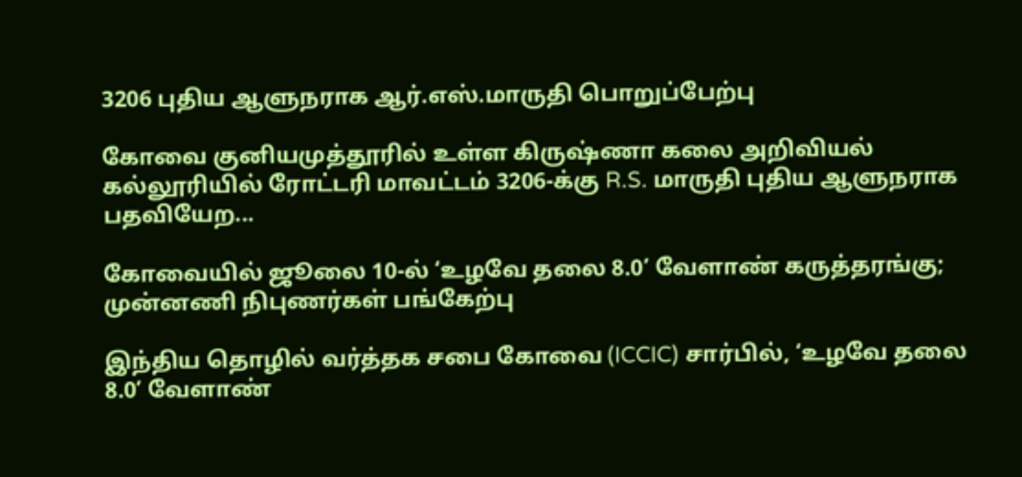3206 புதிய ஆளுநராக ஆர்.எஸ்.மாருதி பொறுப்பேற்பு

கோவை குனியமுத்தூரில் உள்ள கிருஷ்ணா கலை அறிவியல் கல்லூரியில் ரோட்டரி மாவட்டம் 3206-க்கு R.S. மாருதி புதிய ஆளுநராக பதவியேற...

கோவையில் ஜூலை 10-ல் ‘உழவே தலை 8.0’ வேளாண் கருத்தரங்கு; முன்னணி நிபுணர்கள் பங்கேற்பு

இந்திய தொழில் வர்த்தக சபை கோவை (ICCIC) சார்பில், ‘உழவே தலை 8.0’ வேளாண்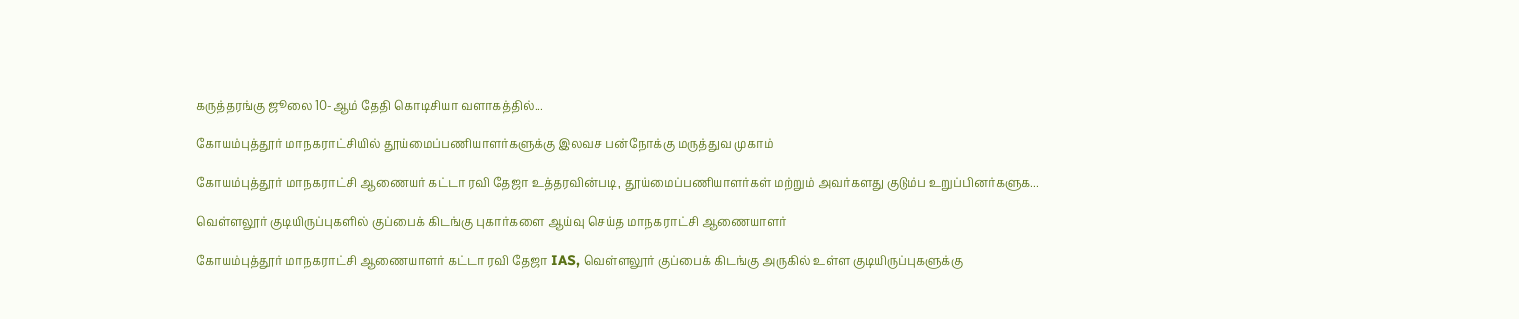கருத்தரங்கு ஜூலை 10-ஆம் தேதி கொடிசியா வளாகத்தில்...

கோயம்புத்தூர் மாநகராட்சியில் தூய்மைப்பணியாளர்களுக்கு இலவச பன்நோக்கு மருத்துவ முகாம்

கோயம்புத்தூர் மாநகராட்சி ஆணையர் கட்டா ரவி தேஜா உத்தரவின்படி, தூய்மைப்பணியாளர்கள் மற்றும் அவர்களது குடும்ப உறுப்பினர்களுக...

வெள்ளலூர் குடியிருப்புகளில் குப்பைக் கிடங்கு புகார்களை ஆய்வு செய்த மாநகராட்சி ஆணையாளர்

கோயம்புத்தூர் மாநகராட்சி ஆணையாளர் கட்டா ரவி தேஜா IAS, வெள்ளலூர் குப்பைக் கிடங்கு அருகில் உள்ள குடியிருப்புகளுக்கு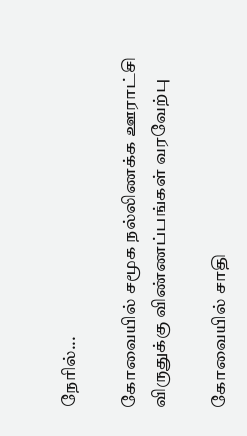நேரில்...

கோவையில் சமூக நல்லிணக்க ஊராட்சி விருதுக்கு விண்ணப்பங்கள் வரவேற்பு

கோவையில் சாதி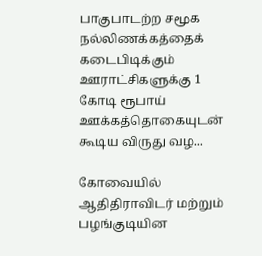பாகுபாடற்ற சமூக நல்லிணக்கத்தைக் கடைபிடிக்கும் ஊராட்சிகளுக்கு 1 கோடி ரூபாய் ஊக்கத்தொகையுடன் கூடிய விருது வழ...

கோவையில் ஆதிதிராவிடர் மற்றும் பழங்குடியின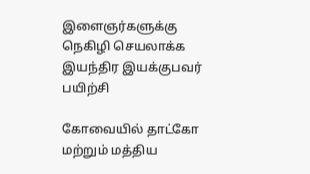இளைஞர்களுக்கு நெகிழி செயலாக்க இயந்திர இயக்குபவர் பயிற்சி

கோவையில் தாட்கோ மற்றும் மத்திய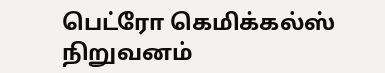பெட்ரோ கெமிக்கல்ஸ் நிறுவனம்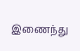இணைந்து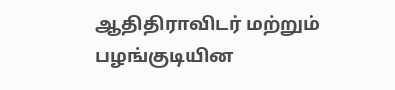ஆதிதிராவிடர் மற்றும் பழங்குடியின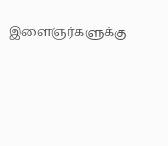இளைஞர்களுக்கு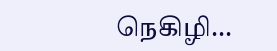நெகிழி...